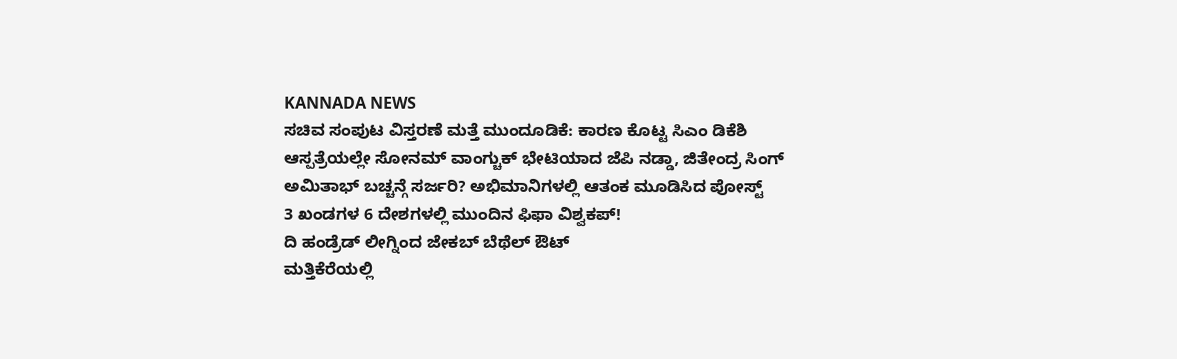KANNADA NEWS
ಸಚಿವ ಸಂಪುಟ ವಿಸ್ತರಣೆ ಮತ್ತೆ ಮುಂದೂಡಿಕೆ: ಕಾರಣ ಕೊಟ್ಟ ಸಿಎಂ ಡಿಕೆಶಿ
ಆಸ್ಪತ್ರೆಯಲ್ಲೇ ಸೋನಮ್ ವಾಂಗ್ಚುಕ್ ಭೇಟಿಯಾದ ಜೆಪಿ ನಡ್ಡಾ, ಜಿತೇಂದ್ರ ಸಿಂಗ್
ಅಮಿತಾಭ್ ಬಚ್ಚನ್ಗೆ ಸರ್ಜರಿ? ಅಭಿಮಾನಿಗಳಲ್ಲಿ ಆತಂಕ ಮೂಡಿಸಿದ ಪೋಸ್ಟ್
3 ಖಂಡಗಳ 6 ದೇಶಗಳಲ್ಲಿ ಮುಂದಿನ ಫಿಫಾ ವಿಶ್ವಕಪ್!
ದಿ ಹಂಡ್ರೆಡ್ ಲೀಗ್ನಿಂದ ಜೇಕಬ್ ಬೆಥೆಲ್ ಔಟ್
ಮತ್ತಿಕೆರೆಯಲ್ಲಿ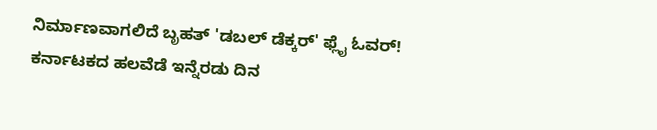ನಿರ್ಮಾಣವಾಗಲಿದೆ ಬೃಹತ್ 'ಡಬಲ್ ಡೆಕ್ಕರ್' ಫ್ಲೈ ಓವರ್!
ಕರ್ನಾಟಕದ ಹಲವೆಡೆ ಇನ್ನೆರಡು ದಿನ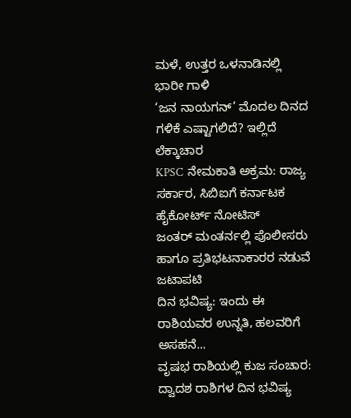ಮಳೆ, ಉತ್ತರ ಒಳನಾಡಿನಲ್ಲಿ ಭಾರೀ ಗಾಳಿ
‘ಜನ ನಾಯಗನ್’ ಮೊದಲ ದಿನದ ಗಳಿಕೆ ಎಷ್ಟಾಗಲಿದೆ? ಇಲ್ಲಿದೆ ಲೆಕ್ಕಾಚಾರ
KPSC ನೇಮಕಾತಿ ಅಕ್ರಮ: ರಾಜ್ಯ ಸರ್ಕಾರ, ಸಿಬಿಐಗೆ ಕರ್ನಾಟಕ ಹೈಕೋರ್ಟ್ ನೋಟಿಸ್
ಜಂತರ್ ಮಂತರ್ನಲ್ಲಿ ಪೊಲೀಸರು ಹಾಗೂ ಪ್ರತಿಭಟನಾಕಾರರ ನಡುವೆ ಜಟಾಪಟಿ
ದಿನ ಭವಿಷ್ಯ: ಇಂದು ಈ ರಾಶಿಯವರ ಉನ್ನತಿ, ಹಲವರಿಗೆ ಅಸಹನೆ...
ವೃಷಭ ರಾಶಿಯಲ್ಲಿ ಕುಜ ಸಂಚಾರ: ದ್ವಾದಶ ರಾಶಿಗಳ ದಿನ ಭವಿಷ್ಯ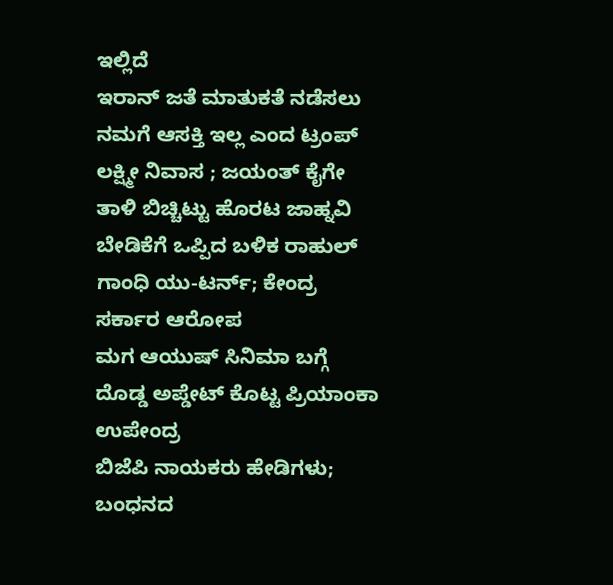ಇಲ್ಲಿದೆ
ಇರಾನ್ ಜತೆ ಮಾತುಕತೆ ನಡೆಸಲು ನಮಗೆ ಆಸಕ್ತಿ ಇಲ್ಲ ಎಂದ ಟ್ರಂಪ್
ಲಕ್ಷ್ಮೀ ನಿವಾಸ ; ಜಯಂತ್ ಕೈಗೇ ತಾಳಿ ಬಿಚ್ಚಿಟ್ಟು ಹೊರಟ ಜಾಹ್ನವಿ
ಬೇಡಿಕೆಗೆ ಒಪ್ಪಿದ ಬಳಿಕ ರಾಹುಲ್ ಗಾಂಧಿ ಯು-ಟರ್ನ್; ಕೇಂದ್ರ ಸರ್ಕಾರ ಆರೋಪ
ಮಗ ಆಯುಷ್ ಸಿನಿಮಾ ಬಗ್ಗೆ ದೊಡ್ಡ ಅಪ್ಡೇಟ್ ಕೊಟ್ಟ ಪ್ರಿಯಾಂಕಾ ಉಪೇಂದ್ರ
ಬಿಜೆಪಿ ನಾಯಕರು ಹೇಡಿಗಳು; ಬಂಧನದ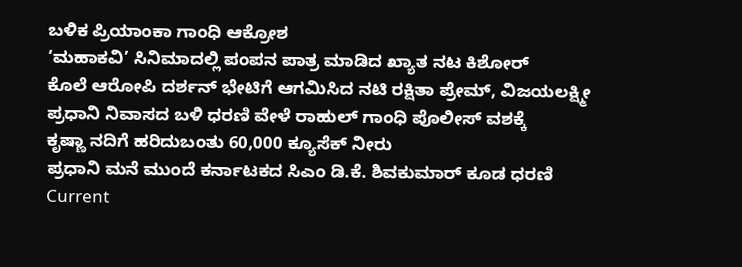ಬಳಿಕ ಪ್ರಿಯಾಂಕಾ ಗಾಂಧಿ ಆಕ್ರೋಶ
‘ಮಹಾಕವಿ’ ಸಿನಿಮಾದಲ್ಲಿ ಪಂಪನ ಪಾತ್ರ ಮಾಡಿದ ಖ್ಯಾತ ನಟ ಕಿಶೋರ್
ಕೊಲೆ ಆರೋಪಿ ದರ್ಶನ್ ಭೇಟಿಗೆ ಆಗಮಿಸಿದ ನಟಿ ರಕ್ಷಿತಾ ಪ್ರೇಮ್, ವಿಜಯಲಕ್ಷ್ಮೀ
ಪ್ರಧಾನಿ ನಿವಾಸದ ಬಳಿ ಧರಣಿ ವೇಳೆ ರಾಹುಲ್ ಗಾಂಧಿ ಪೊಲೀಸ್ ವಶಕ್ಕೆ
ಕೃಷ್ಣಾ ನದಿಗೆ ಹರಿದುಬಂತು 60,000 ಕ್ಯೂಸೆಕ್ ನೀರು
ಪ್ರಧಾನಿ ಮನೆ ಮುಂದೆ ಕರ್ನಾಟಕದ ಸಿಎಂ ಡಿ.ಕೆ. ಶಿವಕುಮಾರ್ ಕೂಡ ಧರಣಿ
Current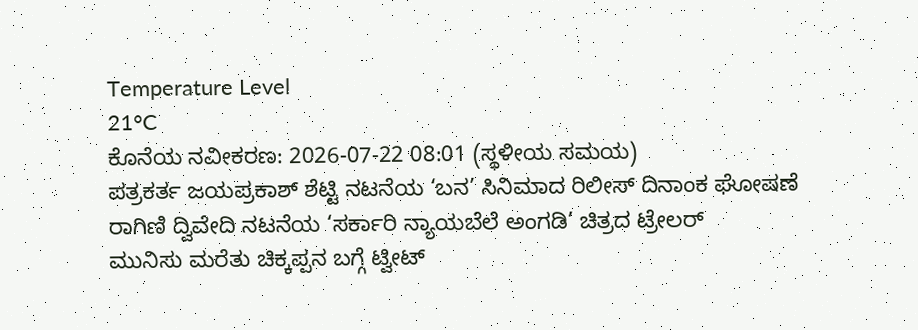Temperature Level
21°C
ಕೊನೆಯ ನವೀಕರಣ: 2026-07-22 08:01 (ಸ್ಥಳೀಯ ಸಮಯ)
ಪತ್ರಕರ್ತ ಜಯಪ್ರಕಾಶ್ ಶೆಟ್ಟಿ ನಟನೆಯ ‘ಬನ’ ಸಿನಿಮಾದ ರಿಲೀಸ್ ದಿನಾಂಕ ಘೋಷಣೆ
ರಾಗಿಣಿ ದ್ವಿವೇದಿ ನಟನೆಯ ‘ಸರ್ಕಾರಿ ನ್ಯಾಯಬೆಲೆ ಅಂಗಡಿ’ ಚಿತ್ರದ ಟ್ರೇಲರ್
ಮುನಿಸು ಮರೆತು ಚಿಕ್ಕಪ್ಪನ ಬಗ್ಗೆ ಟ್ವೀಟ್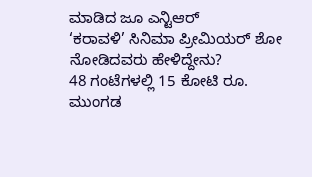ಮಾಡಿದ ಜೂ ಎನ್ಟಿಆರ್
‘ಕರಾವಳಿ’ ಸಿನಿಮಾ ಪ್ರೀಮಿಯರ್ ಶೋ ನೋಡಿದವರು ಹೇಳಿದ್ದೇನು?
48 ಗಂಟೆಗಳಲ್ಲಿ 15 ಕೋಟಿ ರೂ. ಮುಂಗಡ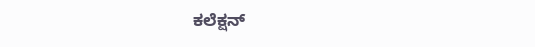ಕಲೆಕ್ಷನ್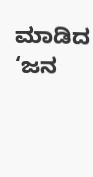ಮಾಡಿದ ‘ಜನ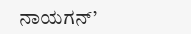ನಾಯಗನ್’